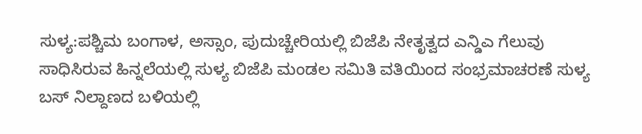ಸುಳ್ಯ:ಪಶ್ಚಿಮ ಬಂಗಾಳ, ಅಸ್ಸಾಂ, ಪುದುಚ್ಚೇರಿಯಲ್ಲಿ ಬಿಜೆಪಿ ನೇತೃತ್ವದ ಎನ್ಡಿಎ ಗೆಲುವು ಸಾಧಿಸಿರುವ ಹಿನ್ನಲೆಯಲ್ಲಿ ಸುಳ್ಯ ಬಿಜೆಪಿ ಮಂಡಲ ಸಮಿತಿ ವತಿಯಿಂದ ಸಂಭ್ರಮಾಚರಣೆ ಸುಳ್ಯ ಬಸ್ ನಿಲ್ದಾಣದ ಬಳಿಯಲ್ಲಿ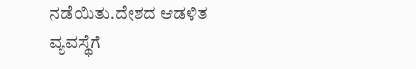ನಡೆಯಿತು.ದೇಶದ ಆಡಳಿತ ವ್ಯವಸ್ಥೆಗೆ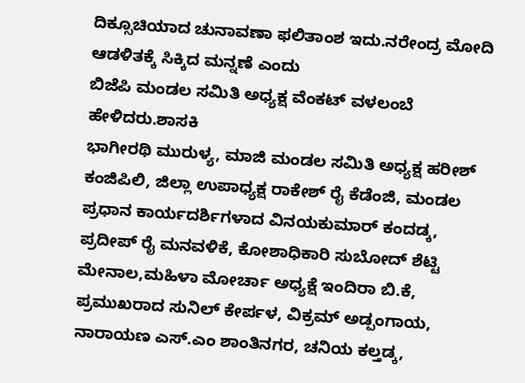ದಿಕ್ಸೂಚಿಯಾದ ಚುನಾವಣಾ ಫಲಿತಾಂಶ ಇದು.ನರೇಂದ್ರ ಮೋದಿ ಆಡಳಿತಕ್ಕೆ ಸಿಕ್ಕಿದ ಮನ್ನಣೆ ಎಂದು
ಬಿಜೆಪಿ ಮಂಡಲ ಸಮಿತಿ ಅಧ್ಯಕ್ಷ ವೆಂಕಟ್ ವಳಲಂಬೆ ಹೇಳಿದರು.ಶಾಸಕಿ
ಭಾಗೀರಥಿ ಮುರುಳ್ಯ, ಮಾಜಿ ಮಂಡಲ ಸಮಿತಿ ಅಧ್ಯಕ್ಷ ಹರೀಶ್ ಕಂಜಿಪಿಲಿ, ಜಿಲ್ಲಾ ಉಪಾಧ್ಯಕ್ಷ ರಾಕೇಶ್ ರೈ ಕೆಡೆಂಜಿ, ಮಂಡಲ ಪ್ರಧಾನ ಕಾರ್ಯದರ್ಶಿಗಳಾದ ವಿನಯಕುಮಾರ್ ಕಂದಡ್ಕ, ಪ್ರದೀಪ್ ರೈ ಮನವಳಿಕೆ, ಕೋಶಾಧಿಕಾರಿ ಸುಬೋದ್ ಶೆಟ್ಟಿ ಮೇನಾಲ,ಮಹಿಳಾ ಮೋರ್ಚಾ ಅಧ್ಯಕ್ಷೆ ಇಂದಿರಾ ಬಿ.ಕೆ, ಪ್ರಮುಖರಾದ ಸುನಿಲ್ ಕೇರ್ಪಳ, ವಿಕ್ರಮ್ ಅಡ್ಪಂಗಾಯ, ನಾರಾಯಣ ಎಸ್.ಎಂ ಶಾಂತಿನಗರ, ಚನಿಯ ಕಲ್ತಡ್ಕ,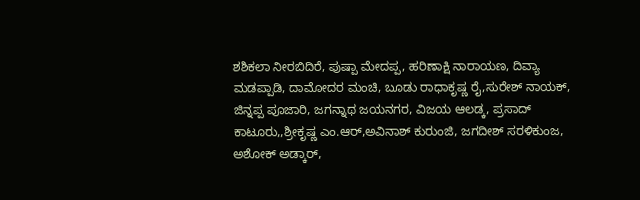ಶಶಿಕಲಾ ನೀರಬಿದಿರೆ, ಪುಷ್ಪಾ ಮೇದಪ್ಪ, ಹರಿಣಾಕ್ಷಿ ನಾರಾಯಣ, ದಿವ್ಯಾ ಮಡಪ್ಪಾಡಿ, ದಾಮೋದರ ಮಂಚಿ, ಬೂಡು ರಾಧಾಕೃಷ್ಣ ರೈ,ಸುರೇಶ್ ನಾಯಕ್, ಜಿನ್ನಪ್ಪ ಪೂಜಾರಿ, ಜಗನ್ನಾಥ ಜಯನಗರ, ವಿಜಯ ಆಲಡ್ಕ, ಪ್ರಸಾದ್ ಕಾಟೂರು,,ಶ್ರೀಕೃಷ್ಣ ಎಂ.ಆರ್,ಅವಿನಾಶ್ ಕುರುಂಜಿ, ಜಗದೀಶ್ ಸರಳಿಕುಂಜ, ಅಶೋಕ್ ಅಡ್ಕಾರ್,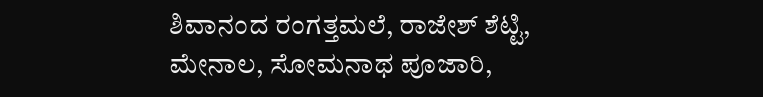ಶಿವಾನಂದ ರಂಗತ್ತಮಲೆ, ರಾಜೇಶ್ ಶೆಟ್ಟಿ, ಮೇನಾಲ, ಸೋಮನಾಥ ಪೂಜಾರಿ,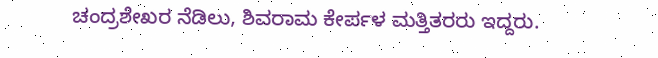ಚಂದ್ರಶೇಖರ ನೆಡಿಲು, ಶಿವರಾಮ ಕೇರ್ಪಳ ಮತ್ತಿತರರು ಇದ್ದರು.